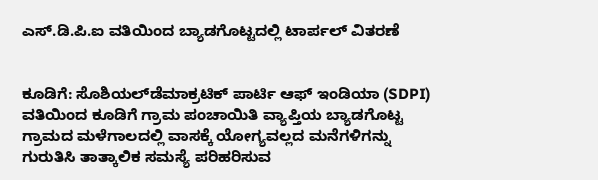ಎಸ್.ಡಿ.ಪಿ.ಐ ವತಿಯಿಂದ ಬ್ಯಾಡಗೊಟ್ಟದಲ್ಲಿ ಟಾರ್ಪಲ್ ವಿತರಣೆ


ಕೂಡಿಗೆ: ಸೊಶಿಯಲ್‌ಡೆಮಾಕ್ರಟಿಕ್ ಪಾರ್ಟಿ ಆಫ್ ಇಂಡಿಯಾ (SDPI) ವತಿಯಿಂದ ಕೂಡಿಗೆ ಗ್ರಾಮ ಪಂಚಾಯಿತಿ ವ್ಯಾಪ್ತಿಯ ಬ್ಯಾಡಗೊಟ್ಟ ಗ್ರಾಮದ ಮಳೆಗಾಲದಲ್ಲಿ ವಾಸಕ್ಕೆ ಯೋಗ್ಯವಲ್ಲದ ಮನೆಗಳಿಗನ್ನು ಗುರುತಿಸಿ ತಾತ್ಕಾಲಿಕ ಸಮಸ್ಯೆ ಪರಿಹರಿಸುವ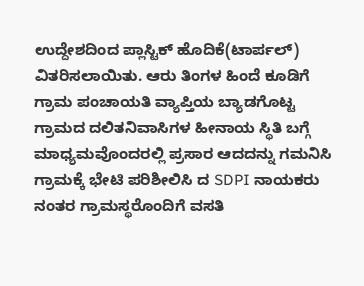ಉದ್ದೇಶದಿಂದ ಪ್ಲಾಸ್ಟಿಕ್ ಹೊದಿಕೆ(ಟಾರ್ಪಲ್) ವಿತರಿಸಲಾಯಿತು. ಆರು ತಿಂಗಳ ಹಿಂದೆ ಕೂಡಿಗೆ ಗ್ರಾಮ ಪಂಚಾಯತಿ ವ್ಯಾಪ್ತಿಯ ಬ್ಯಾಡಗೊಟ್ಟ ಗ್ರಾಮದ ದಲಿತ‌‌ನಿವಾಸಿಗಳ ಹೀನಾಯ ಸ್ಥಿತಿ ಬಗ್ಗೆ ಮಾಧ್ಯಮವೊಂದರಲ್ಲಿ ಪ್ರಸಾರ ಆದದನ್ನು ಗಮನಿಸಿ ಗ್ರಾಮಕ್ಕೆ ಭೇಟಿ ಪರಿಶೀಲಿಸಿ ದ SDPI ನಾಯಕರು ನಂತರ ಗ್ರಾಮಸ್ಥರೊಂದಿಗೆ ವಸತಿ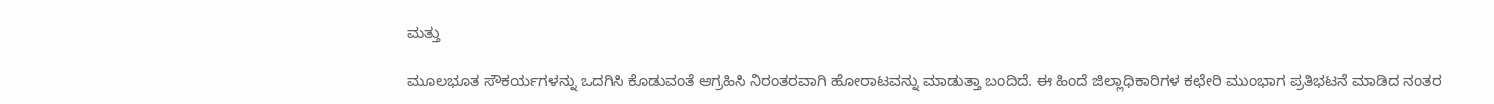ಮತ್ತು

ಮೂಲಭೂತ ಸೌಕರ್ಯಗಳನ್ನು ಒದಗಿಸಿ ಕೊಡುವಂತೆ ಆಗ್ರಹಿಸಿ ನಿರಂತರವಾಗಿ ಹೋರಾಟವನ್ನು ಮಾಡುತ್ತಾ ಬಂದಿದೆ. ಈ ಹಿಂದೆ ಜಿಲ್ಲಾಧಿಕಾರಿಗಳ ಕಛೇರಿ ಮುಂಭಾಗ ಪ್ರತಿಭಟನೆ ಮಾಡಿದ ನಂತರ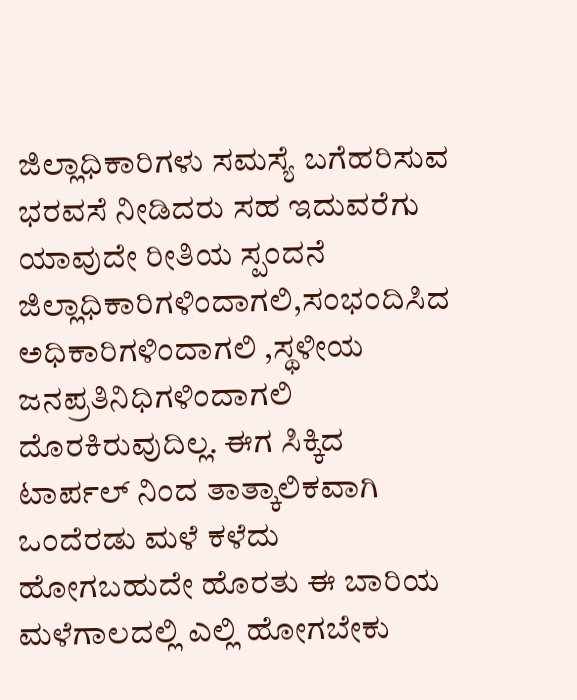ಜಿಲ್ಲಾಧಿಕಾರಿಗಳು ಸಮಸ್ಯೆ ಬಗೆಹರಿಸುವ ಭರವಸೆ ನೀಡಿದರು ಸಹ ಇದುವರೆಗು ಯಾವುದೇ ರೀತಿಯ ಸ್ಪಂದನೆ ಜಿಲ್ಲಾಧಿಕಾರಿಗಳಿಂದಾಗಲಿ,ಸಂಭಂದಿಸಿದ ಅಧಿಕಾರಿಗಳಿಂದಾಗಲಿ ,ಸ್ಥಳೀಯ ಜನಪ್ರತಿನಿಧಿಗಳಿಂದಾಗಲಿ ದೊರಕಿರುವುದಿಲ್ಲ. ಈಗ ಸಿಕ್ಕಿದ ಟಾರ್ಪಲ್ ನಿಂದ ತಾತ್ಕಾಲಿಕವಾಗಿ ಒಂದೆರಡು ಮಳೆ ಕಳೆದು ಹೋಗಬಹುದೇ ಹೊರತು ಈ ಬಾರಿಯ ಮಳೆಗಾಲದಲ್ಲಿ ಎಲ್ಲಿ ಹೋಗಬೇಕು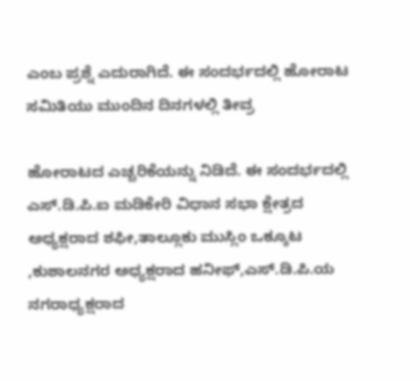ಎಂಬ ಪ್ರಶ್ನೆ ಎದುರಾಗಿದೆ. ಈ ಸಂದರ್ಭದಲ್ಲಿ ಹೋರಾಟ ಸಮಿತಿಯು ಮುಂದಿನ ದಿನಗಳಲ್ಲಿ ತೀವ್ರ

ಹೋರಾಟದ ಎಚ್ಚರಿಕೆಯನ್ನು ನಿಡಿದೆ. ಈ‌ ಸಂದರ್ಭದಲ್ಲಿ ಎಸ್.ಡಿ.ಪಿ.ಐ ಮಡಿಕೇರಿ ವಿಧಾನ ಸಭಾ ಕ್ಷೇತ್ರದ ಅಧ್ಯಕ್ಷರಾದ ಶಫೀ,ತಾಲ್ಲೂಕು ಮುಸ್ಲಿಂ ಒಕ್ಕೂಟ ,ಕುಶಾಲನಗರ ಅಧ್ಯಕ್ಷರಾದ ಹನೀಫ್,ಎಸ್.ಡಿ.ಪಿ.ಯ ನಗರಾಧ್ಯಕ್ಷರಾದ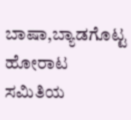ಬಾಷಾ,ಬ್ಯಾಡಗೊಟ್ಟ ಹೋರಾಟ ಸಮಿತಿಯ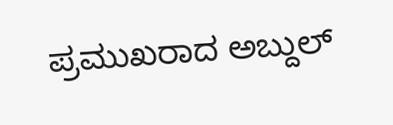ಪ್ರಮುಖರಾದ ಅಬ್ದುಲ್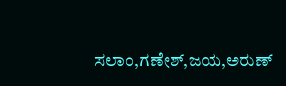ಸಲಾಂ,ಗಣೇಶ್,ಜಯ,ಅರುಣ್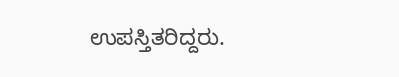ಉಪಸ್ತಿತರಿದ್ದರು.